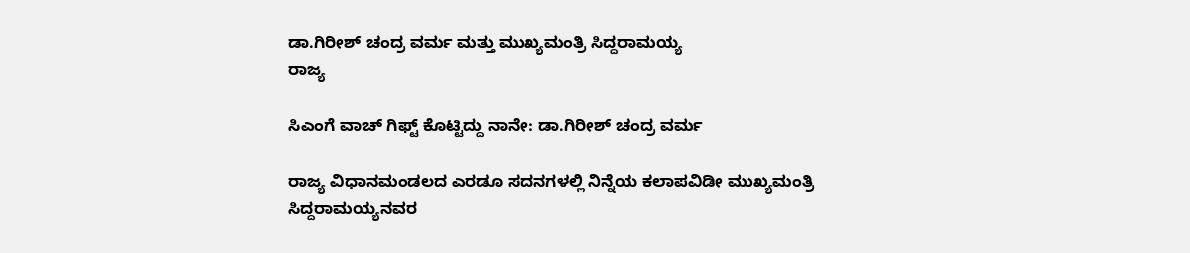ಡಾ.ಗಿರೀಶ್ ಚಂದ್ರ ವರ್ಮ ಮತ್ತು ಮುಖ್ಯಮಂತ್ರಿ ಸಿದ್ದರಾಮಯ್ಯ
ರಾಜ್ಯ

ಸಿಎಂಗೆ ವಾಚ್ ಗಿಫ್ಟ್ ಕೊಟ್ಟಿದ್ದು ನಾನೇ: ಡಾ.ಗಿರೀಶ್ ಚಂದ್ರ ವರ್ಮ

ರಾಜ್ಯ ವಿಧಾನಮಂಡಲದ ಎರಡೂ ಸದನಗಳಲ್ಲಿ ನಿನ್ನೆಯ ಕಲಾಪವಿಡೀ ಮುಖ್ಯಮಂತ್ರಿ ಸಿದ್ದರಾಮಯ್ಯನವರ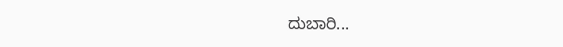ದುಬಾರಿ...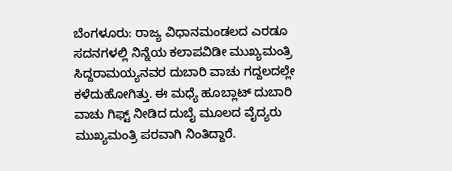ಬೆಂಗಳೂರು: ರಾಜ್ಯ ವಿಧಾನಮಂಡಲದ ಎರಡೂ ಸದನಗಳಲ್ಲಿ ನಿನ್ನೆಯ ಕಲಾಪವಿಡೀ ಮುಖ್ಯಮಂತ್ರಿ ಸಿದ್ದರಾಮಯ್ಯನವರ ದುಬಾರಿ ವಾಚು ಗದ್ದಲದಲ್ಲೇ ಕಳೆದುಹೋಗಿತ್ತು. ಈ ಮಧ್ಯೆ ಹೂಬ್ಲಾಟ್ ದುಬಾರಿ ವಾಚು ಗಿಫ್ಟ್ ನೀಡಿದ ದುಬೈ ಮೂಲದ ವೈದ್ಯರು ಮುಖ್ಯಮಂತ್ರಿ ಪರವಾಗಿ ನಿಂತಿದ್ದಾರೆ.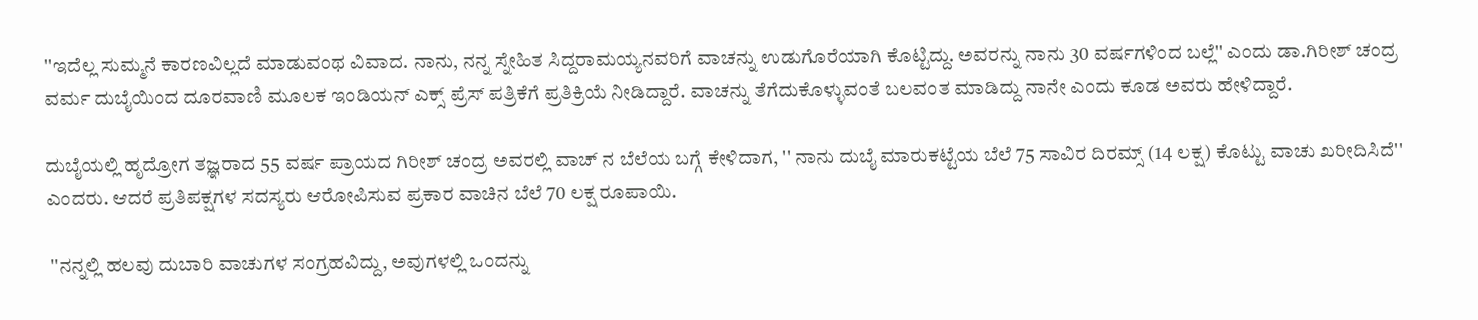''ಇದೆಲ್ಲ ಸುಮ್ಮನೆ ಕಾರಣವಿಲ್ಲದೆ ಮಾಡುವಂಥ ವಿವಾದ. ನಾನು, ನನ್ನ ಸ್ನೇಹಿತ ಸಿದ್ದರಾಮಯ್ಯನವರಿಗೆ ವಾಚನ್ನು ಉಡುಗೊರೆಯಾಗಿ ಕೊಟ್ಟಿದ್ದು. ಅವರನ್ನು ನಾನು 30 ವರ್ಷಗಳಿಂದ ಬಲ್ಲೆ'' ಎಂದು ಡಾ.ಗಿರೀಶ್ ಚಂದ್ರ ವರ್ಮ ದುಬೈಯಿಂದ ದೂರವಾಣಿ ಮೂಲಕ ಇಂಡಿಯನ್ ಎಕ್ಸ್ ಪ್ರೆಸ್ ಪತ್ರಿಕೆಗೆ ಪ್ರತಿಕ್ರಿಯೆ ನೀಡಿದ್ದಾರೆ. ವಾಚನ್ನು ತೆಗೆದುಕೊಳ್ಳುವಂತೆ ಬಲವಂತ ಮಾಡಿದ್ದು ನಾನೇ ಎಂದು ಕೂಡ ಅವರು ಹೇಳಿದ್ದಾರೆ.

ದುಬೈಯಲ್ಲಿ ಹೃದ್ರೋಗ ತಜ್ಞರಾದ 55 ವರ್ಷ ಪ್ರಾಯದ ಗಿರೀಶ್ ಚಂದ್ರ ಅವರಲ್ಲಿ ವಾಚ್ ನ ಬೆಲೆಯ ಬಗ್ಗೆ ಕೇಳಿದಾಗ, '' ನಾನು ದುಬೈ ಮಾರುಕಟ್ಟೆಯ ಬೆಲೆ 75 ಸಾವಿರ ದಿರಮ್ಸ್ (14 ಲಕ್ಷ) ಕೊಟ್ಟು ವಾಚು ಖರೀದಿಸಿದೆ'' ಎಂದರು. ಆದರೆ ಪ್ರತಿಪಕ್ಷಗಳ ಸದಸ್ಯರು ಆರೋಪಿಸುವ ಪ್ರಕಾರ ವಾಚಿನ ಬೆಲೆ 70 ಲಕ್ಷ ರೂಪಾಯಿ.

 ''ನನ್ನಲ್ಲಿ ಹಲವು ದುಬಾರಿ ವಾಚುಗಳ ಸಂಗ್ರಹವಿದ್ದು, ಅವುಗಳಲ್ಲಿ ಒಂದನ್ನು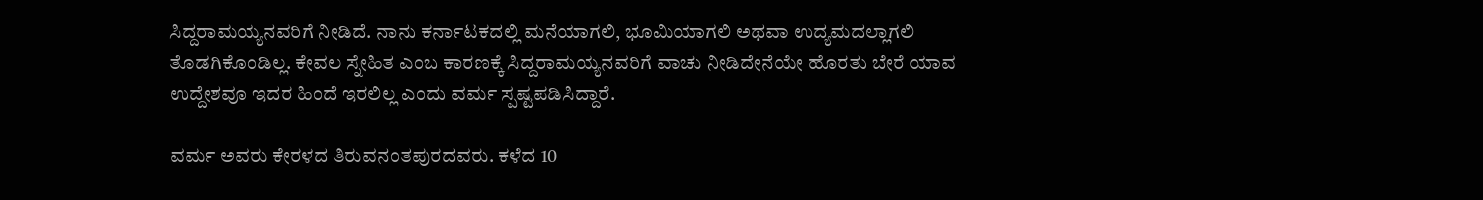ಸಿದ್ದರಾಮಯ್ಯನವರಿಗೆ ನೀಡಿದೆ. ನಾನು ಕರ್ನಾಟಕದಲ್ಲಿ ಮನೆಯಾಗಲಿ, ಭೂಮಿಯಾಗಲಿ ಅಥವಾ ಉದ್ಯಮದಲ್ಲಾಗಲಿ ತೊಡಗಿಕೊಂಡಿಲ್ಲ. ಕೇವಲ ಸ್ನೇಹಿತ ಎಂಬ ಕಾರಣಕ್ಕೆ ಸಿದ್ದರಾಮಯ್ಯನವರಿಗೆ ವಾಚು ನೀಡಿದೇನೆಯೇ ಹೊರತು ಬೇರೆ ಯಾವ ಉದ್ದೇಶವೂ ಇದರ ಹಿಂದೆ ಇರಲಿಲ್ಲ ಎಂದು ವರ್ಮ ಸ್ಪಷ್ಟಪಡಿಸಿದ್ದಾರೆ.

ವರ್ಮ ಅವರು ಕೇರಳದ ತಿರುವನಂತಪುರದವರು. ಕಳೆದ 10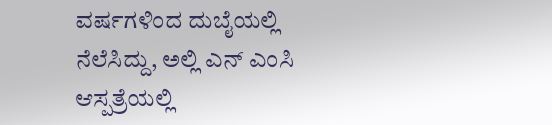ವರ್ಷಗಳಿಂದ ದುಬೈಯಲ್ಲಿ ನೆಲೆಸಿದ್ದು, ಅಲ್ಲಿ ಎನ್ ಎಂಸಿ ಆಸ್ಪತ್ರೆಯಲ್ಲಿ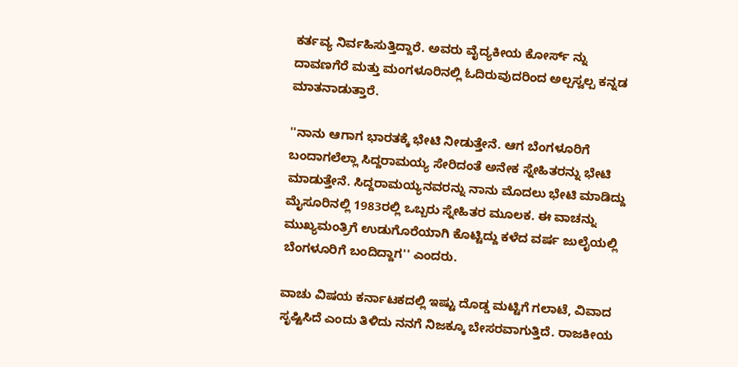ಕರ್ತವ್ಯ ನಿರ್ವಹಿಸುತ್ತಿದ್ದಾರೆ. ಅವರು ವೈದ್ಯಕೀಯ ಕೋರ್ಸ್ ನ್ನು ದಾವಣಗೆರೆ ಮತ್ತು ಮಂಗಳೂರಿನಲ್ಲಿ ಓದಿರುವುದರಿಂದ ಅಲ್ಪಸ್ವಲ್ಪ ಕನ್ನಡ ಮಾತನಾಡುತ್ತಾರೆ.

''ನಾನು ಆಗಾಗ ಭಾರತಕ್ಕೆ ಭೇಟಿ ನೀಡುತ್ತೇನೆ. ಆಗ ಬೆಂಗಳೂರಿಗೆ ಬಂದಾಗಲೆಲ್ಲಾ ಸಿದ್ದರಾಮಯ್ಯ ಸೇರಿದಂತೆ ಅನೇಕ ಸ್ನೇಹಿತರನ್ನು ಭೇಟಿ ಮಾಡುತ್ತೇನೆ. ಸಿದ್ದರಾಮಯ್ಯನವರನ್ನು ನಾನು ಮೊದಲು ಭೇಟಿ ಮಾಡಿದ್ದು ಮೈಸೂರಿನಲ್ಲಿ 1983ರಲ್ಲಿ ಒಬ್ಬರು ಸ್ನೇಹಿತರ ಮೂಲಕ. ಈ ವಾಚನ್ನು ಮುಖ್ಯಮಂತ್ರಿಗೆ ಉಡುಗೊರೆಯಾಗಿ ಕೊಟ್ಟಿದ್ದು ಕಳೆದ ವರ್ಷ ಜುಲೈಯಲ್ಲಿ ಬೆಂಗಳೂರಿಗೆ ಬಂದಿದ್ದಾಗ'' ಎಂದರು.

ವಾಚು ವಿಷಯ ಕರ್ನಾಟಕದಲ್ಲಿ ಇಷ್ಟು ದೊಡ್ಡ ಮಟ್ಟಿಗೆ ಗಲಾಟೆ, ವಿವಾದ ಸೃಷ್ಟಿಸಿದೆ ಎಂದು ತಿಳಿದು ನನಗೆ ನಿಜಕ್ಕೂ ಬೇಸರವಾಗುತ್ತಿದೆ. ರಾಜಕೀಯ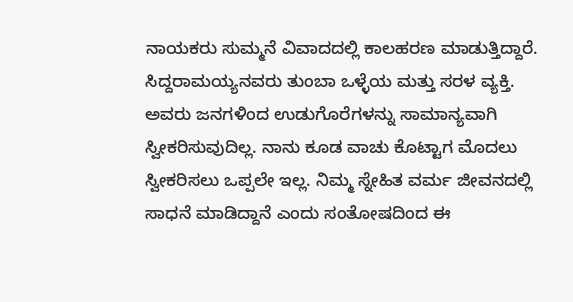ನಾಯಕರು ಸುಮ್ಮನೆ ವಿವಾದದಲ್ಲಿ ಕಾಲಹರಣ ಮಾಡುತ್ತಿದ್ದಾರೆ. ಸಿದ್ದರಾಮಯ್ಯನವರು ತುಂಬಾ ಒಳ್ಳೆಯ ಮತ್ತು ಸರಳ ವ್ಯಕ್ತಿ. ಅವರು ಜನಗಳಿಂದ ಉಡುಗೊರೆಗಳನ್ನು ಸಾಮಾನ್ಯವಾಗಿ ಸ್ವೀಕರಿಸುವುದಿಲ್ಲ. ನಾನು ಕೂಡ ವಾಚು ಕೊಟ್ಟಾಗ ಮೊದಲು ಸ್ವೀಕರಿಸಲು ಒಪ್ಪಲೇ ಇಲ್ಲ. ನಿಮ್ಮ ಸ್ನೇಹಿತ ವರ್ಮ ಜೀವನದಲ್ಲಿ ಸಾಧನೆ ಮಾಡಿದ್ದಾನೆ ಎಂದು ಸಂತೋಷದಿಂದ ಈ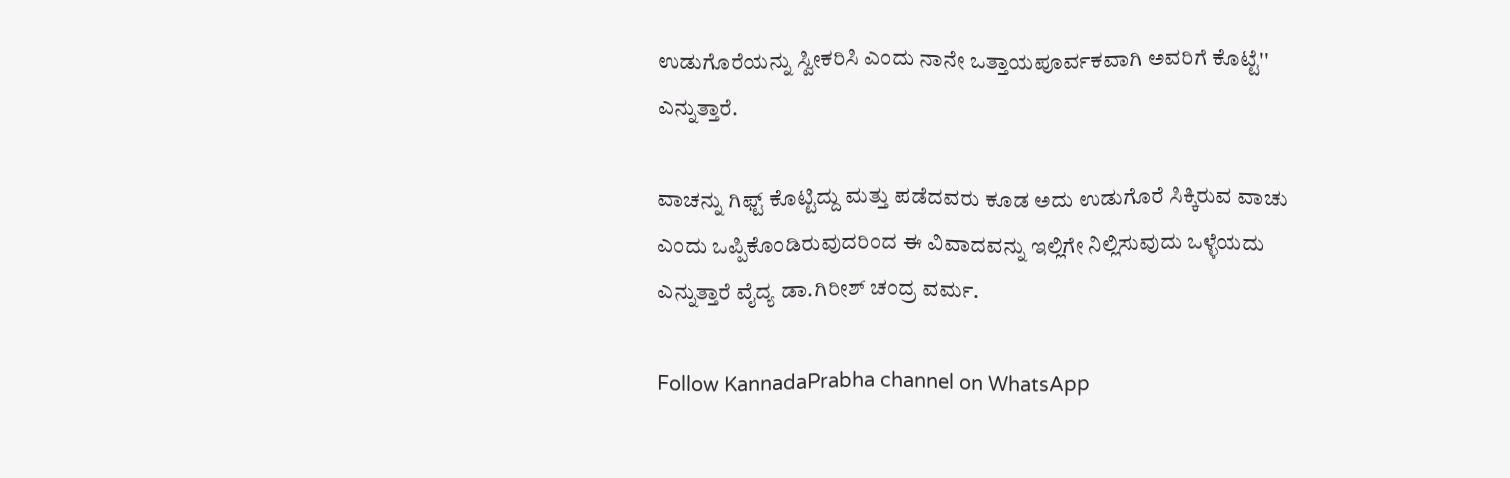ಉಡುಗೊರೆಯನ್ನು ಸ್ವೀಕರಿಸಿ ಎಂದು ನಾನೇ ಒತ್ತಾಯಪೂರ್ವಕವಾಗಿ ಅವರಿಗೆ ಕೊಟ್ಟೆ'' ಎನ್ನುತ್ತಾರೆ.

ವಾಚನ್ನು ಗಿಫ್ಟ್ ಕೊಟ್ಟಿದ್ದು ಮತ್ತು ಪಡೆದವರು ಕೂಡ ಅದು ಉಡುಗೊರೆ ಸಿಕ್ಕಿರುವ ವಾಚು ಎಂದು ಒಪ್ಪಿಕೊಂಡಿರುವುದರಿಂದ ಈ ವಿವಾದವನ್ನು ಇಲ್ಲಿಗೇ ನಿಲ್ಲಿಸುವುದು ಒಳ್ಳೆಯದು ಎನ್ನುತ್ತಾರೆ ವೈದ್ಯ ಡಾ.ಗಿರೀಶ್ ಚಂದ್ರ ವರ್ಮ.

Follow KannadaPrabha channel on WhatsApp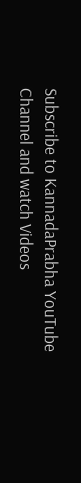Subscribe to KannadaPrabha YouTube Channel and watch Videos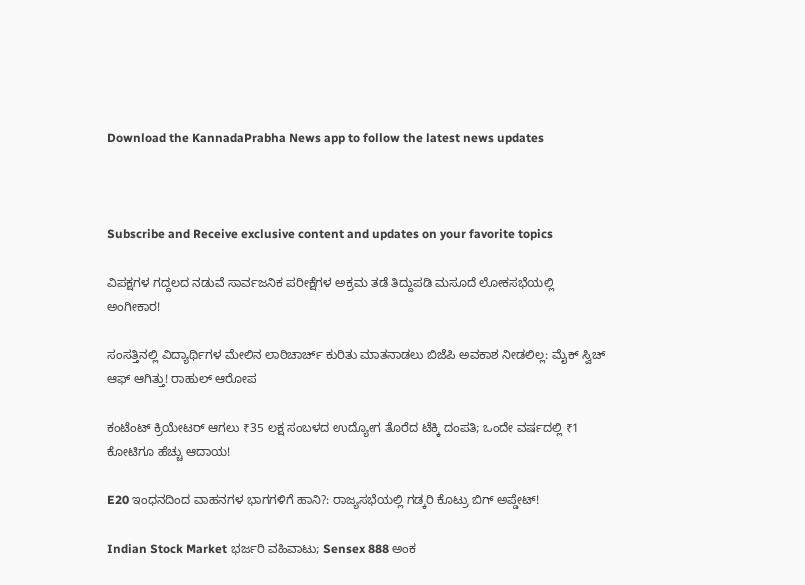Download the KannadaPrabha News app to follow the latest news updates



Subscribe and Receive exclusive content and updates on your favorite topics

ವಿಪಕ್ಷಗಳ ಗದ್ದಲದ ನಡುವೆ ಸಾರ್ವಜನಿಕ ಪರೀಕ್ಷೆಗಳ ಅಕ್ರಮ ತಡೆ ತಿದ್ದುಪಡಿ ಮಸೂದೆ ಲೋಕಸಭೆಯಲ್ಲಿ ಅಂಗೀಕಾರ!

ಸಂಸತ್ತಿನಲ್ಲಿ ವಿದ್ಯಾರ್ಥಿಗಳ ಮೇಲಿನ ಲಾಠಿಚಾರ್ಚ್ ಕುರಿತು ಮಾತನಾಡಲು ಬಿಜೆಪಿ ಅವಕಾಶ ನೀಡಲಿಲ್ಲ: ಮೈಕ್ ಸ್ವಿಚ್ ಆಫ್ ಆಗಿತ್ತು! ರಾಹುಲ್ ಆರೋಪ

ಕಂಟೆಂಟ್ ಕ್ರಿಯೇಟರ್ ಆಗಲು ₹35 ಲಕ್ಷ ಸಂಬಳದ ಉದ್ಯೋಗ ತೊರೆದ ಟೆಕ್ಕಿ ದಂಪತಿ; ಒಂದೇ ವರ್ಷದಲ್ಲಿ ₹1 ಕೋಟಿಗೂ ಹೆಚ್ಚು ಆದಾಯ!

E20 ಇಂಧನದಿಂದ ವಾಹನಗಳ ಭಾಗಗಳಿಗೆ ಹಾನಿ?: ರಾಜ್ಯಸಭೆಯಲ್ಲಿ ಗಡ್ಕರಿ ಕೊಟ್ರು ಬಿಗ್ ಅಪ್ಡೇಟ್!

Indian Stock Market ಭರ್ಜರಿ ವಹಿವಾಟು; Sensex 888 ಅಂಕ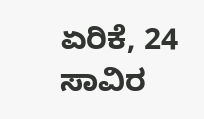ಏರಿಕೆ, 24 ಸಾವಿರ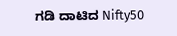ಗಡಿ ದಾಟಿದ Nifty50